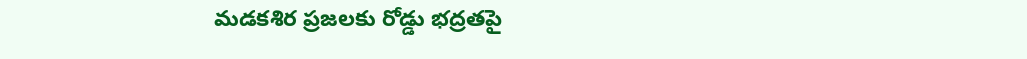మడకశిర ప్రజలకు రోడ్డు భద్రతపై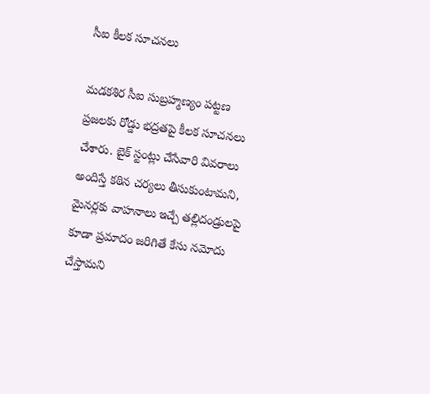సీఐ కీలక సూచనలు

మడకశిర సీఐ సుబ్రహ్మణ్యం పట్టణ ప్రజలకు రోడ్డు భద్రతపై కీలక సూచనలు చేశారు. బైక్ స్టంట్లు చేసేవారి వివరాలు అందిస్తే కఠిన చర్యలు తీసుకుంటామని, మైనర్లకు వాహనాలు ఇచ్చే తల్లిదండ్రులపై కూడా ప్రమాదం జరిగితే కేసు నమోదు చేస్తామని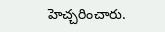హెచ్చరించారు.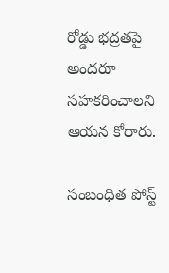రోడ్డు భద్రతపై అందరూ సహకరించాలని ఆయన కోరారు.

సంబంధిత పోస్ట్